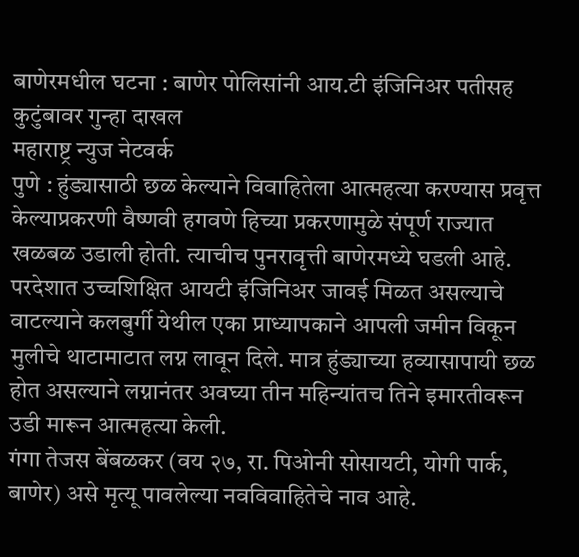बाणेरमधील घटना : बाणेर पोलिसांनी आय.टी इंजिनिअर पतीसह कुटुंबावर गुन्हा दाखल
महाराष्ट्र न्युज नेटवर्क
पुणे : हुंड्यासाठी छळ केल्याने विवाहितेला आत्महत्या करण्यास प्रवृत्त केल्याप्रकरणी वैष्णवी हगवणे हिच्या प्रकरणामुळे संपूर्ण राज्यात खळबळ उडाली होती. त्याचीच पुनरावृत्ती बाणेरमध्ये घडली आहे. परदेशात उच्चशिक्षित आयटी इंजिनिअर जावई मिळत असल्याचे वाटल्याने कलबुर्गी येथील एका प्राध्यापकाने आपली जमीन विकून मुलीचे थाटामाटात लग्न लावून दिले. मात्र हुंड्याच्या हव्यासापायी छळ होत असल्याने लग्नानंतर अवघ्या तीन महिन्यांतच तिने इमारतीवरून उडी मारून आत्महत्या केली.
गंगा तेजस बेंबळकर (वय २७, रा. पिओनी सोसायटी, योगी पार्क, बाणेर) असे मृत्यू पावलेल्या नवविवाहितेचे नाव आहे.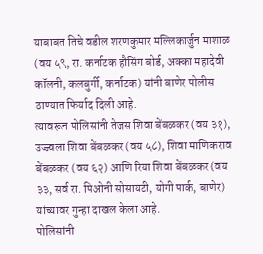याबाबत तिचे वडील शरणकुमार मल्लिकार्जुन माशाळ (वय ५९, रा. कर्नाटक हौसिंग बोर्ड, अक्का महादेवी कॉलनी, कलबुर्गी, कर्नाटक) यांनी बाणेर पोलीस ठाण्यात फिर्याद दिली आहे.
त्यावरून पोलिसांनी तेजस शिवा बेंबळकर (वय ३१), उज्ज्वला शिवा बेंबळकर (वय ५८), शिवा माणिकराव बेंबळकर (वय ६२) आणि रिया शिवा बेंबळकर (वय ३३, सर्व रा. पिओनी सोसायटी, योगी पार्क, बाणेर) यांच्यावर गुन्हा दाखल केला आहे.
पोलिसांनी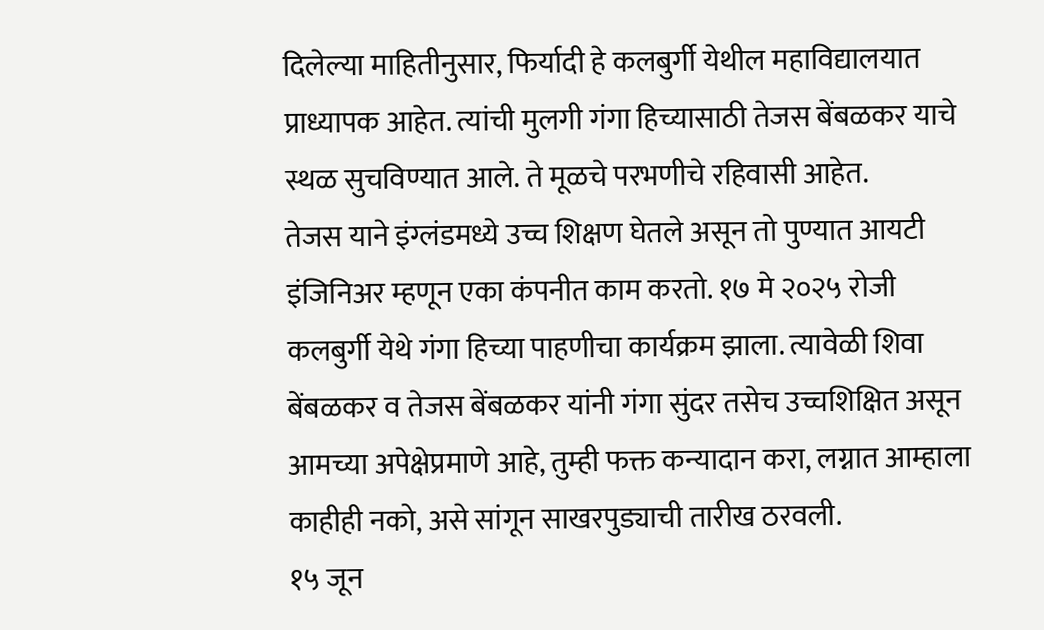दिलेल्या माहितीनुसार, फिर्यादी हे कलबुर्गी येथील महाविद्यालयात प्राध्यापक आहेत. त्यांची मुलगी गंगा हिच्यासाठी तेजस बेंबळकर याचे स्थळ सुचविण्यात आले. ते मूळचे परभणीचे रहिवासी आहेत.
तेजस याने इंग्लंडमध्ये उच्च शिक्षण घेतले असून तो पुण्यात आयटी इंजिनिअर म्हणून एका कंपनीत काम करतो. १७ मे २०२५ रोजी कलबुर्गी येथे गंगा हिच्या पाहणीचा कार्यक्रम झाला. त्यावेळी शिवा बेंबळकर व तेजस बेंबळकर यांनी गंगा सुंदर तसेच उच्चशिक्षित असून आमच्या अपेक्षेप्रमाणे आहे, तुम्ही फक्त कन्यादान करा, लग्नात आम्हाला काहीही नको, असे सांगून साखरपुड्याची तारीख ठरवली.
१५ जून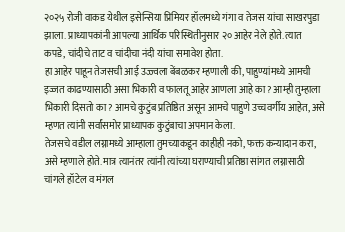२०२५ रोजी वाकड येथील इसेन्सिया प्रिमियर हॉलमध्ये गंगा व तेजस यांचा साखरपुडा झाला. प्राध्यापकांनी आपल्या आर्थिक परिस्थितीनुसार २० आहेर नेले होते. त्यात कपडे, चांदीचे ताट व चांदीचा नंदी यांचा समावेश होता.
हा आहेर पाहून तेजसची आई उज्ज्वला बेंबळकर म्हणाली की, पाहुण्यांमध्ये आमची इज्जत काढण्यासाठी असा भिकारी व फालतू आहेर आणला आहे का? आम्ही तुम्हाला भिकारी दिसतो का? आमचे कुटुंब प्रतिष्ठित असून आमचे पाहुणे उच्चवर्गीय आहेत, असे म्हणत त्यांनी सर्वांसमोर प्राध्यापक कुटुंबाचा अपमान केला.
तेजसचे वडील लग्नामध्ये आम्हाला तुमच्याकडून काहीही नको, फक्त कन्यादान करा, असे म्हणाले होते. मात्र त्यानंतर त्यांनी त्यांच्या घराण्याची प्रतिष्ठा सांगत लग्नासाठी चांगले हॉटेल व मंगल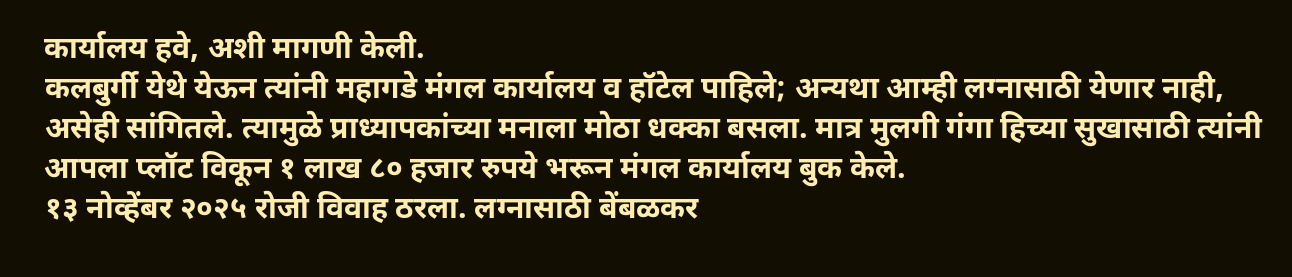कार्यालय हवे, अशी मागणी केली.
कलबुर्गी येथे येऊन त्यांनी महागडे मंगल कार्यालय व हॉटेल पाहिले; अन्यथा आम्ही लग्नासाठी येणार नाही, असेही सांगितले. त्यामुळे प्राध्यापकांच्या मनाला मोठा धक्का बसला. मात्र मुलगी गंगा हिच्या सुखासाठी त्यांनी आपला प्लॉट विकून १ लाख ८० हजार रुपये भरून मंगल कार्यालय बुक केले.
१३ नोव्हेंबर २०२५ रोजी विवाह ठरला. लग्नासाठी बेंबळकर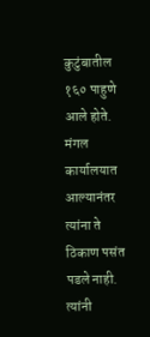कुटुंबातील १६० पाहुणे आले होते. मंगल कार्यालयात आल्यानंतर त्यांना ते ठिकाण पसंत पडले नाही. त्यांनी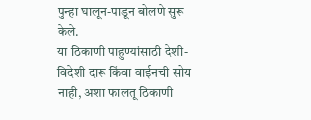पुन्हा घालून-पाडून बोलणे सुरू केले.
या ठिकाणी पाहुण्यांसाठी देशी-विदेशी दारू किंवा वाईनची सोय नाही, अशा फालतू ठिकाणी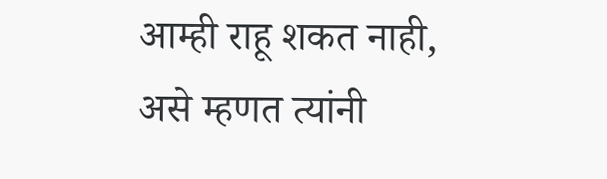आम्ही राहू शकत नाही, असे म्हणत त्यांनी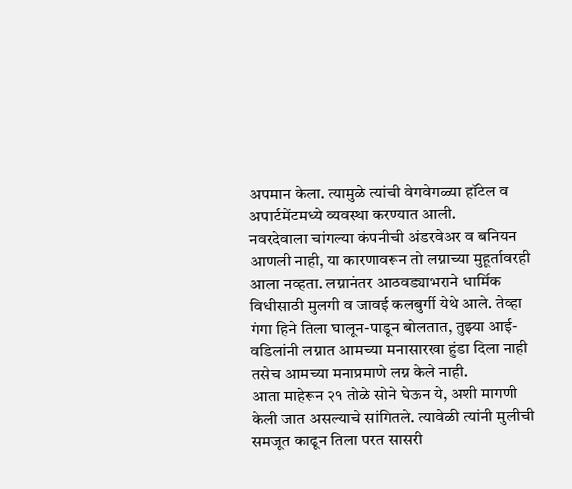अपमान केला. त्यामुळे त्यांची वेगवेगळ्या हॉटेल व अपार्टमेंटमध्ये व्यवस्था करण्यात आली.
नवरदेवाला चांगल्या कंपनीची अंडरवेअर व बनियन आणली नाही, या कारणावरून तो लग्नाच्या मुहूर्तावरही आला नव्हता. लग्नानंतर आठवड्याभराने धार्मिक विधीसाठी मुलगी व जावई कलबुर्गी येथे आले. तेव्हा गंगा हिने तिला घालून-पाडून बोलतात, तुझ्या आई-वडिलांनी लग्नात आमच्या मनासारखा हुंडा दिला नाही तसेच आमच्या मनाप्रमाणे लग्न केले नाही.
आता माहेरून २१ तोळे सोने घेऊन ये, अशी मागणी केली जात असल्याचे सांगितले. त्यावेळी त्यांनी मुलीची समजूत काढून तिला परत सासरी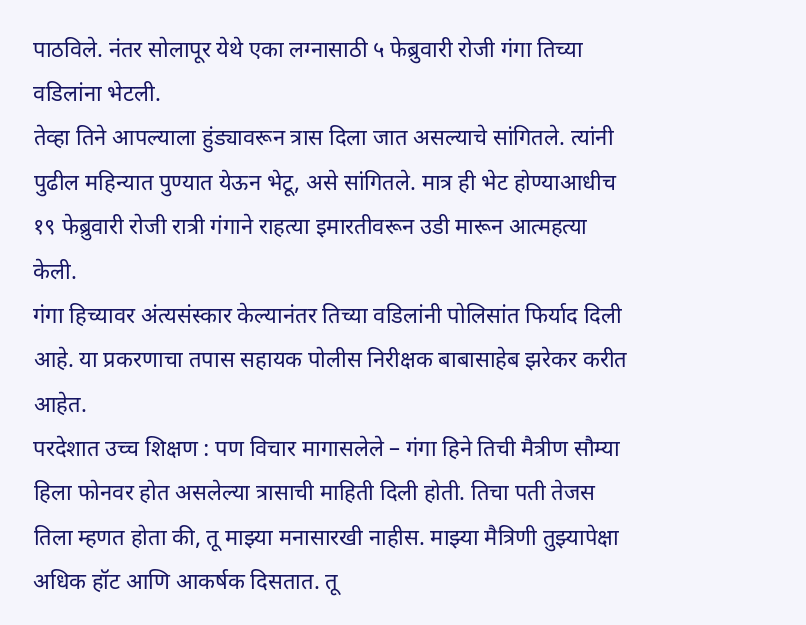पाठविले. नंतर सोलापूर येथे एका लग्नासाठी ५ फेब्रुवारी रोजी गंगा तिच्या वडिलांना भेटली.
तेव्हा तिने आपल्याला हुंड्यावरून त्रास दिला जात असल्याचे सांगितले. त्यांनी पुढील महिन्यात पुण्यात येऊन भेटू, असे सांगितले. मात्र ही भेट होण्याआधीच १९ फेब्रुवारी रोजी रात्री गंगाने राहत्या इमारतीवरून उडी मारून आत्महत्या केली.
गंगा हिच्यावर अंत्यसंस्कार केल्यानंतर तिच्या वडिलांनी पोलिसांत फिर्याद दिली आहे. या प्रकरणाचा तपास सहायक पोलीस निरीक्षक बाबासाहेब झरेकर करीत आहेत.
परदेशात उच्च शिक्षण : पण विचार मागासलेले – गंगा हिने तिची मैत्रीण सौम्या हिला फोनवर होत असलेल्या त्रासाची माहिती दिली होती. तिचा पती तेजस तिला म्हणत होता की, तू माझ्या मनासारखी नाहीस. माझ्या मैत्रिणी तुझ्यापेक्षा अधिक हॉट आणि आकर्षक दिसतात. तू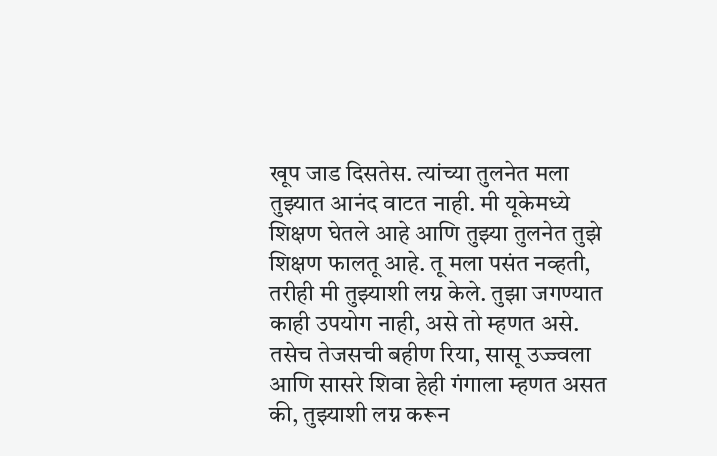खूप जाड दिसतेस. त्यांच्या तुलनेत मला तुझ्यात आनंद वाटत नाही. मी यूकेमध्ये शिक्षण घेतले आहे आणि तुझ्या तुलनेत तुझे शिक्षण फालतू आहे. तू मला पसंत नव्हती, तरीही मी तुझ्याशी लग्न केले. तुझा जगण्यात काही उपयोग नाही, असे तो म्हणत असे.
तसेच तेजसची बहीण रिया, सासू उज्ज्वला आणि सासरे शिवा हेही गंगाला म्हणत असत की, तुझ्याशी लग्न करून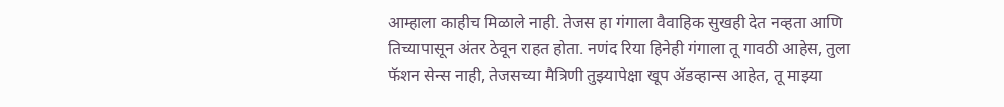आम्हाला काहीच मिळाले नाही. तेजस हा गंगाला वैवाहिक सुखही देत नव्हता आणि तिच्यापासून अंतर ठेवून राहत होता. नणंद रिया हिनेही गंगाला तू गावठी आहेस, तुला फॅशन सेन्स नाही, तेजसच्या मैत्रिणी तुझ्यापेक्षा खूप ॲडव्हान्स आहेत, तू माझ्या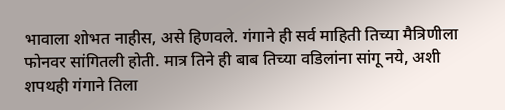भावाला शोभत नाहीस, असे हिणवले. गंगाने ही सर्व माहिती तिच्या मैत्रिणीला फोनवर सांगितली होती. मात्र तिने ही बाब तिच्या वडिलांना सांगू नये, अशी शपथही गंगाने तिला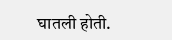घातली होती.